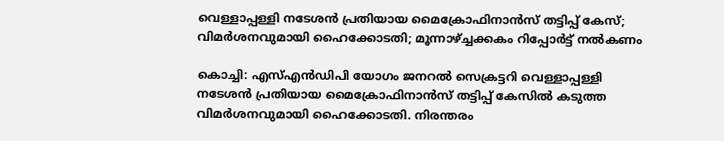വെള്ളാപ്പള്ളി നടേശന്‍ പ്രതിയായ മൈക്രോഫിനാന്‍സ് തട്ടിപ്പ് കേസ്; വിമര്‍ശനവുമായി ഹൈക്കോടതി; മൂന്നാഴ്ച്ചക്കകം റിപ്പോര്‍ട്ട് നല്‍കണം

കൊച്ചി: എസ്എന്‍ഡിപി യോഗം ജനറല്‍ സെക്രട്ടറി വെള്ളാപ്പള്ളി നടേശന്‍ പ്രതിയായ മൈക്രോഫിനാന്‍സ് തട്ടിപ്പ് കേസില്‍ കടുത്ത വിമര്‍ശനവുമായി ഹൈക്കോടതി. നിരന്തരം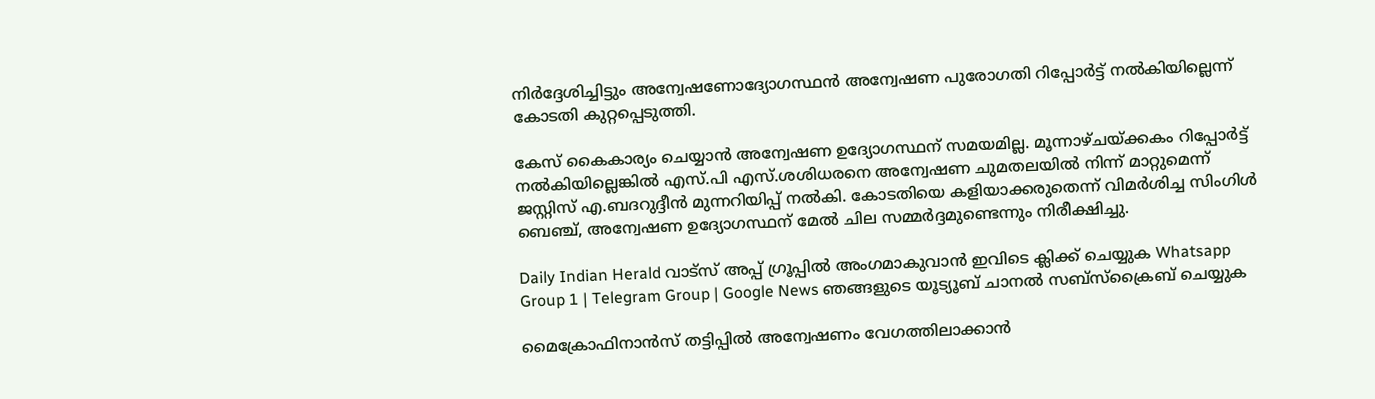നിര്‍ദ്ദേശിച്ചിട്ടും അന്വേഷണോദ്യോഗസ്ഥന്‍ അന്വേഷണ പുരോഗതി റിപ്പോര്‍ട്ട് നല്‍കിയില്ലെന്ന് കോടതി കുറ്റപ്പെടുത്തി.

കേസ് കൈകാര്യം ചെയ്യാന്‍ അന്വേഷണ ഉദ്യോഗസ്ഥന് സമയമില്ല. മൂന്നാഴ്ചയ്ക്കകം റിപ്പോര്‍ട്ട് നല്‍കിയില്ലെങ്കില്‍ എസ്.പി എസ്.ശശിധരനെ അന്വേഷണ ചുമതലയില്‍ നിന്ന് മാറ്റുമെന്ന് ജസ്റ്റിസ് എ.ബദറുദ്ദീന്‍ മുന്നറിയിപ്പ് നല്‍കി. കോടതിയെ കളിയാക്കരുതെന്ന് വിമര്‍ശിച്ച സിംഗിള്‍ ബെഞ്ച്, അന്വേഷണ ഉദ്യോഗസ്ഥന് മേല്‍ ചില സമ്മര്‍ദ്ദമുണ്ടെന്നും നിരീക്ഷിച്ചു.

Daily Indian Herald വാട്സ് അപ്പ് ഗ്രൂപ്പിൽ അംഗമാകുവാൻ ഇവിടെ ക്ലിക്ക് ചെയ്യുക Whatsapp Group 1 | Telegram Group | Google News ഞങ്ങളുടെ യൂട്യൂബ് ചാനൽ സബ്സ്ക്രൈബ് ചെയ്യുക

മൈക്രോഫിനാന്‍സ് തട്ടിപ്പില്‍ അന്വേഷണം വേഗത്തിലാക്കാന്‍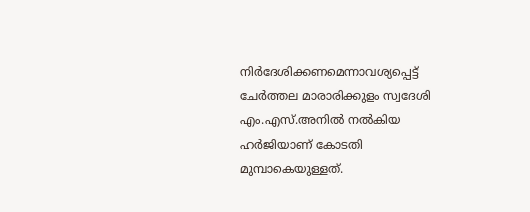നിര്‍ദേശിക്കണമെന്നാവശ്യപ്പെട്ട് ചേര്‍ത്തല മാരാരിക്കുളം സ്വദേശി എം.എസ്.അനില്‍ നല്‍കിയ ഹര്‍ജിയാണ് കോടതി മുമ്പാകെയുള്ളത്.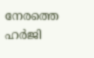നേരത്തെ ഹര്‍ജി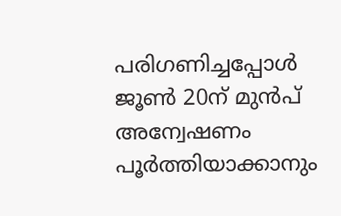പരിഗണിച്ചപ്പോള്‍ ജൂണ്‍ 20ന് മുന്‍പ് അന്വേഷണം പൂര്‍ത്തിയാക്കാനും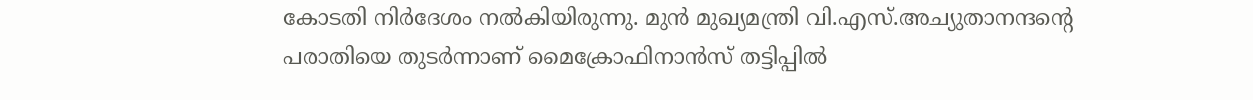കോടതി നിര്‍ദേശം നല്‍കിയിരുന്നു. മുന്‍ മുഖ്യമന്ത്രി വി.എസ്.അച്യുതാനന്ദന്റെ പരാതിയെ തുടര്‍ന്നാണ് മൈക്രോഫിനാന്‍സ് തട്ടിപ്പില്‍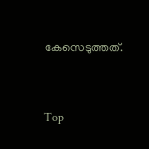കേസെടുത്തത്.



Top